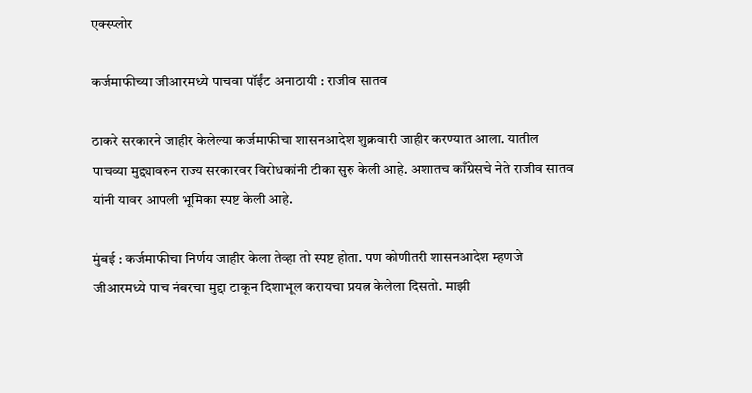एक्स्प्लोर

कर्जमाफीच्या जीआरमध्ये पाचवा पॉईंट अनाठायी : राजीव सातव

ठाकरे सरकारने जाहीर केलेल्या कर्जमाफीचा शासनआदेश शुक्रवारी जाहीर करण्यात आला. यातील पाचव्या मुद्द्यावरुन राज्य सरकारवर विरोधकांनी टीका सुरु केली आहे. अशातच काँग्रेसचे नेते राजीव सातव यांनी यावर आपली भूमिका स्पष्ट केली आहे.

मुंबई : कर्जमाफीचा निर्णय जाहीर केला तेव्हा तो स्पष्ट होता. पण कोणीतरी शासनआदेश म्हणजे जीआरमध्ये पाच नंबरचा मुद्दा टाकून दिशाभूल करायचा प्रयत्न केलेला दिसतो. माझी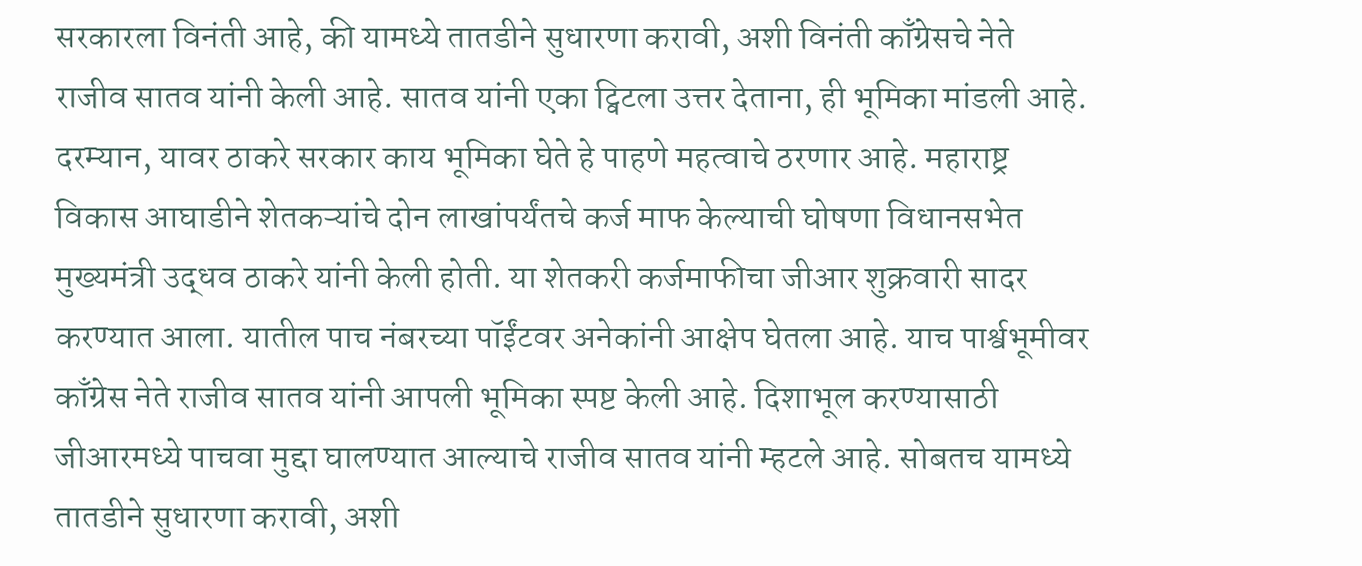सरकारला विनंती आहे, की यामध्ये तातडीने सुधारणा करावी, अशी विनंती काँग्रेसचे नेते राजीव सातव यांनी केली आहे. सातव यांनी एका ट्विटला उत्तर देताना, ही भूमिका मांडली आहे. दरम्यान, यावर ठाकरे सरकार काय भूमिका घेते हे पाहणे महत्वाचे ठरणार आहे. महाराष्ट्र विकास आघाडीने शेतकऱ्यांचे दोन लाखांपर्यंतचे कर्ज माफ केल्याची घोषणा विधानसभेत मुख्यमंत्री उद्धव ठाकरे यांनी केली होती. या शेतकरी कर्जमाफीचा जीआर शुक्रवारी सादर करण्यात आला. यातील पाच नंबरच्या पॉईंटवर अनेकांनी आक्षेप घेतला आहे. याच पार्श्वभूमीवर काँग्रेस नेते राजीव सातव यांनी आपली भूमिका स्पष्ट केली आहे. दिशाभूल करण्यासाठी जीआरमध्ये पाचवा मुद्दा घालण्यात आल्याचे राजीव सातव यांनी म्हटले आहे. सोबतच यामध्ये तातडीने सुधारणा करावी, अशी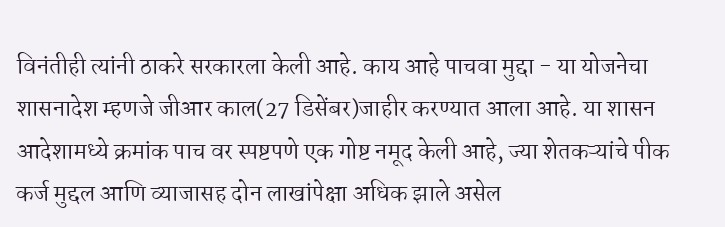विनंतीही त्यांनी ठाकरे सरकारला केली आहे. काय आहे पाचवा मुद्दा - या योजनेचा शासनादेश म्हणजे जीआर काल(27 डिसेंबर)जाहीर करण्यात आला आहे. या शासन आदेशामध्ये क्रमांक पाच वर स्पष्टपणे एक गोष्ट नमूद केली आहे, ज्या शेतकऱ्यांचे पीक कर्ज मुद्दल आणि व्याजासह दोन लाखांपेक्षा अधिक झाले असेल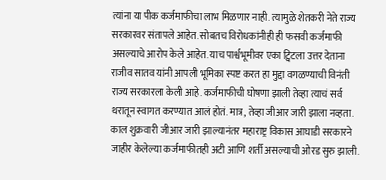त्यांना या पीक कर्जमाफीचा लाभ मिळणार नाही. त्यामुळे शेतकरी नेते राज्य सरकारवर संतापले आहेत. सोबतच विरोधकांनीही ही फसवी कर्जमाफी असल्याचे आरोप केले आहेत. याच पार्श्वभूमीवर एका ट्विटला उत्तर देताना राजीव सातव यांनी आपली भूमिका स्पष्ट करत हा मुद्दा वगळण्याची विनंती राज्य सरकारला केली आहे. कर्जमाफीची घोषणा झाली तेव्हा त्याचं सर्व थरातून स्वागत करण्यात आलं होतं. मात्र, तेव्हा जीआर जारी झाला नव्हता. काल शुक्रवारी जीआर जारी झाल्यानंतर महाराष्ट्र विकास आघाडी सरकारने जाहीर केलेल्या कर्जमाफीतही अटी आणि शर्ती असल्याची ओरड सुरु झाली.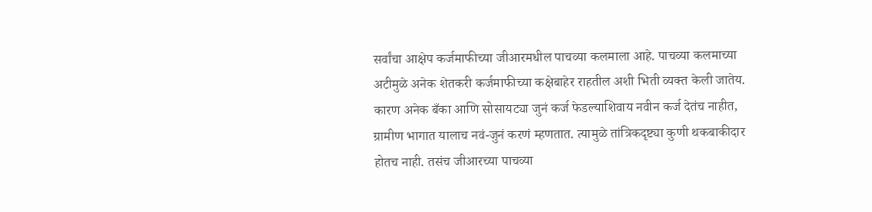सर्वांचा आक्षेप कर्जमाफीच्या जीआरमधील पाचव्या कलमाला आहे. पाचव्या कलमाच्या अटीमुळे अनेक शेतकरी कर्जमाफीच्या कक्षेबाहेर राहतील अशी भिती व्यक्त केली जातेय. कारण अनेक बँका आणि सोसायट्या जुनं कर्ज फेडल्याशिवाय नवीन कर्ज देतंच नाहीत, ग्रामीण भागात यालाच नवं-जुनं करणं म्हणतात. त्यामुळे तांत्रिकदृष्ट्या कुणी थकबाकीदार होतच नाही. तसंच जीआरच्या पाचव्या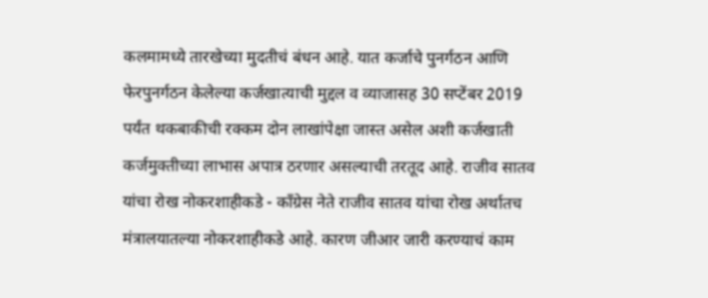कलमामध्ये तारखेच्या मुदतीचं बंधन आहे. यात कर्जाचे पुनर्गठन आणि फेरपुनर्गठन केलेल्या कर्जखात्याची मुद्दल व व्याजासह 30 सप्टेंबर 2019 पर्यंत थकबाकीची रक्कम दोन लाखांपेक्षा जास्त असेल अशी कर्जखाती कर्जमुक्तीच्या लाभास अपात्र ठरणार असल्याची तरतूद आहे. राजीव सातव यांचा रोख नोकरशाहीकडे - काँग्रेस नेते राजीव सातव यांचा रोख अर्थातच मंत्रालयातल्या नोकरशाहीकडे आहे. कारण जीआर जारी करण्याचं काम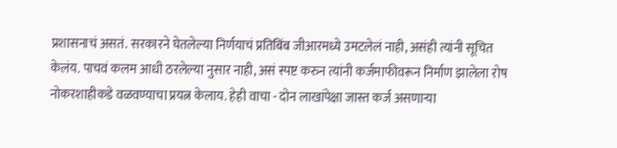प्रशासनाचं असतं. सरकारने घेतलेल्या निर्णयाचं प्रतिबिंब जीआरमध्ये उमटलेलं नाही, असंही त्यांनी सूचित केलंय. पाचवं कलम आधी ठरलेल्या नुसार नाही, असं स्पष्ट करुन त्यांनी कर्जमाफीवरून निर्माण झालेला रोष नोकरशाहीकडे वळवण्याचा प्रयत्न केलाय. हेही वाचा - दोन लाखांपेक्षा जास्त कर्ज असणाऱ्या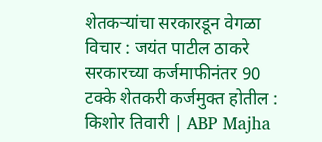शेतकऱ्यांचा सरकारडून वेगळा विचार : जयंत पाटील ठाकरे सरकारच्या कर्जमाफीनंतर 90 टक्के शेतकरी कर्जमुक्त होतील : किशोर तिवारी | ABP Majha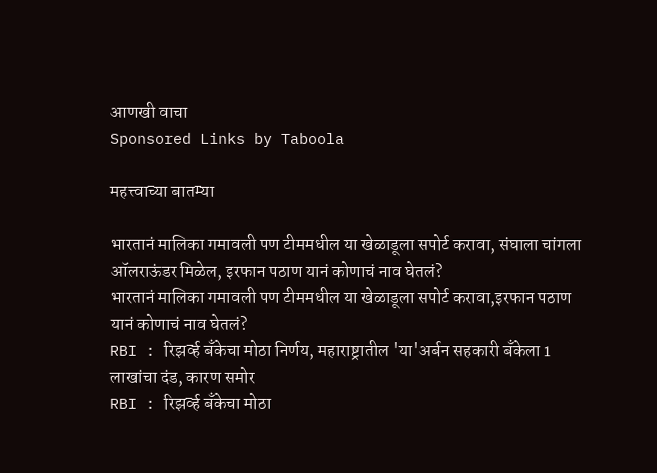आणखी वाचा
Sponsored Links by Taboola

महत्त्वाच्या बातम्या

भारतानं मालिका गमावली पण टीममधील या खेळाडूला सपोर्ट करावा, संघाला चांगला ऑलराऊंडर मिळेल, इरफान पठाण यानं कोणाचं नाव घेतलं?
भारतानं मालिका गमावली पण टीममधील या खेळाडूला सपोर्ट करावा,इरफान पठाण यानं कोणाचं नाव घेतलं?
RBI : रिझर्व्ह बँकेचा मोठा निर्णय, महाराष्ट्रातील 'या'अर्बन सहकारी बँकेला 1 लाखांचा दंड, कारण समोर
RBI : रिझर्व्ह बँकेचा मोठा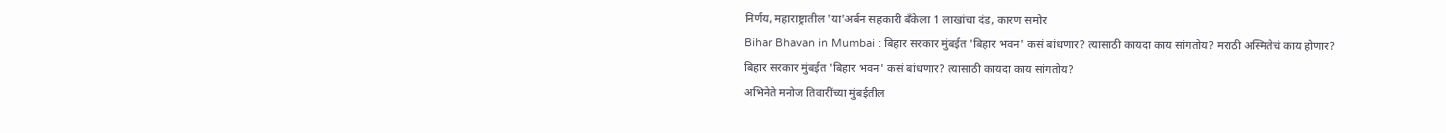निर्णय, महाराष्ट्रातील 'या'अर्बन सहकारी बँकेला 1 लाखांचा दंड, कारण समोर
Bihar Bhavan in Mumbai : बिहार सरकार मुंबईत 'बिहार भवन' कसं बांधणार? त्यासाठी कायदा काय सांगतोय? मराठी अस्मितेचं काय होणार?
बिहार सरकार मुंबईत 'बिहार भवन' कसं बांधणार? त्यासाठी कायदा काय सांगतोय?
अभिनेते मनोज तिवारींच्या मुंबईतील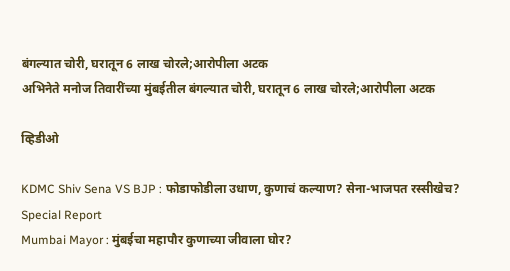बंगल्यात चोरी, घरातून 6 लाख चोरले;आरोपीला अटक
अभिनेते मनोज तिवारींच्या मुंबईतील बंगल्यात चोरी, घरातून 6 लाख चोरले;आरोपीला अटक

व्हिडीओ

KDMC Shiv Sena VS BJP : फोडाफोडीला उधाण, कुणाचं कल्याण? सेना-भाजपत रस्सीखेच? Special Report
Mumbai Mayor : मुंबईचा महापौर कुणाच्या जीवाला घोर?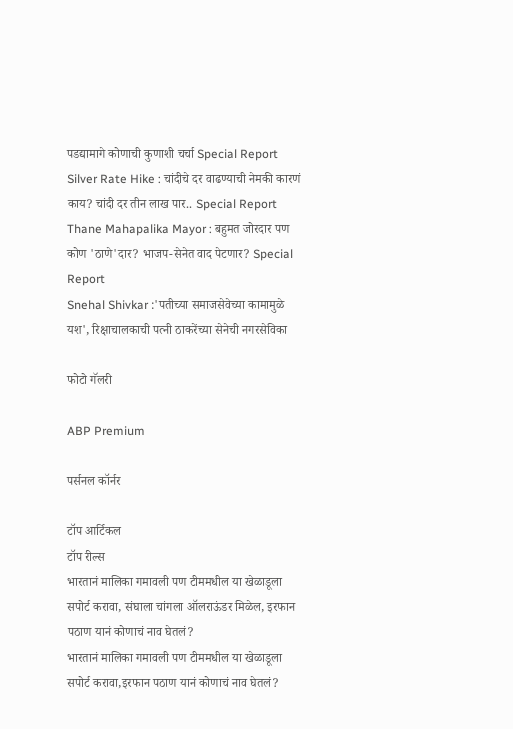पडद्यामागे कोणाची कुणाशी चर्चा Special Report
Silver Rate Hike : चांदीचे दर वाढण्याची नेमकी कारणं काय? चांदी दर तीन लाख पार.. Special Report
Thane Mahapalika Mayor : बहुमत जोरदार पण कोण 'ठाणे'दार? भाजप-सेनेत वाद पेटणार? Special Report
Snehal Shivkar :'पतीच्या समाजसेवेच्या कामामुळे यश', रिक्षाचालकाची पत्नी ठाकरेंच्या सेनेची नगरसेविका

फोटो गॅलरी

ABP Premium

पर्सनल कॉर्नर

टॉप आर्टिकल
टॉप रील्स
भारतानं मालिका गमावली पण टीममधील या खेळाडूला सपोर्ट करावा, संघाला चांगला ऑलराऊंडर मिळेल, इरफान पठाण यानं कोणाचं नाव घेतलं?
भारतानं मालिका गमावली पण टीममधील या खेळाडूला सपोर्ट करावा,इरफान पठाण यानं कोणाचं नाव घेतलं?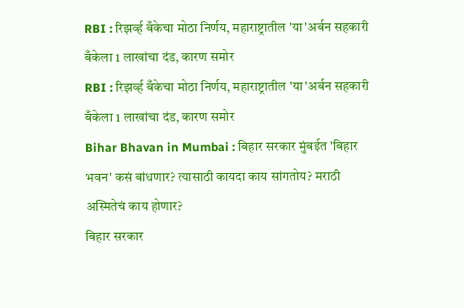RBI : रिझर्व्ह बँकेचा मोठा निर्णय, महाराष्ट्रातील 'या'अर्बन सहकारी बँकेला 1 लाखांचा दंड, कारण समोर
RBI : रिझर्व्ह बँकेचा मोठा निर्णय, महाराष्ट्रातील 'या'अर्बन सहकारी बँकेला 1 लाखांचा दंड, कारण समोर
Bihar Bhavan in Mumbai : बिहार सरकार मुंबईत 'बिहार भवन' कसं बांधणार? त्यासाठी कायदा काय सांगतोय? मराठी अस्मितेचं काय होणार?
बिहार सरकार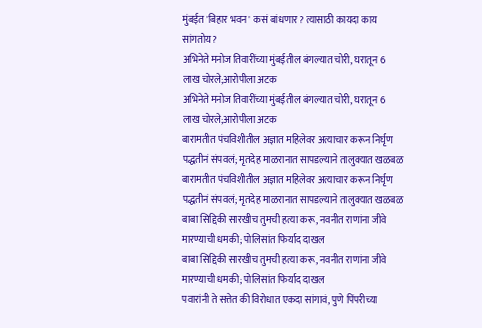मुंबईत 'बिहार भवन' कसं बांधणार? त्यासाठी कायदा काय सांगतोय?
अभिनेते मनोज तिवारींच्या मुंबईतील बंगल्यात चोरी, घरातून 6 लाख चोरले;आरोपीला अटक
अभिनेते मनोज तिवारींच्या मुंबईतील बंगल्यात चोरी, घरातून 6 लाख चोरले;आरोपीला अटक
बारामतीत पंचविशीतील अज्ञात महिलेवर अत्याचार करून निर्घृण पद्धतीनं संपवलं; मृतदेह माळरानात सापडल्याने तालुक्यात खळबळ
बारामतीत पंचविशीतील अज्ञात महिलेवर अत्याचार करून निर्घृण पद्धतीनं संपवलं; मृतदेह माळरानात सापडल्याने तालुक्यात खळबळ
बाबा सिद्दिकी सारखीच तुमची हत्या करू, नवनीत राणांना जीवे मारण्याची धमकी; पोलिसांत फिर्याद दाखल
बाबा सिद्दिकी सारखीच तुमची हत्या करू, नवनीत राणांना जीवे मारण्याची धमकी; पोलिसांत फिर्याद दाखल
पवारांनी ते सत्तेत की विरोधात एकदा सांगावं, पुणे पिंपरीच्या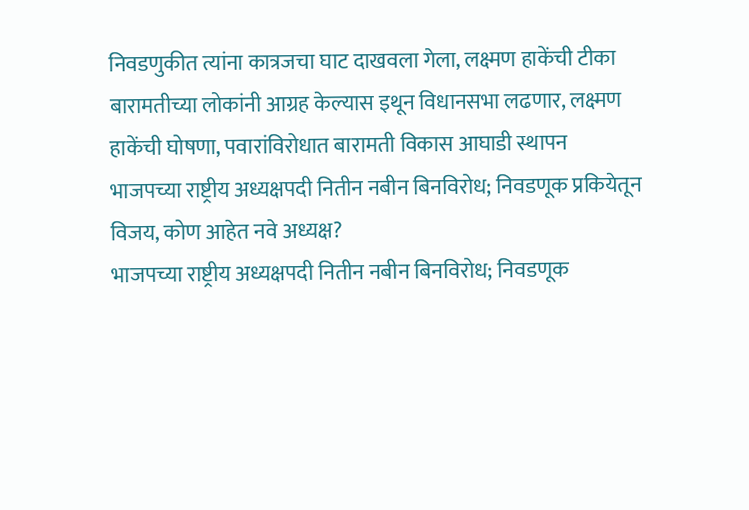निवडणुकीत त्यांना कात्रजचा घाट दाखवला गेला, लक्ष्मण हाकेंची टीका
बारामतीच्या लोकांनी आग्रह केल्यास इथून विधानसभा लढणार, लक्ष्मण हाकेंची घोषणा, पवारांविरोधात बारामती विकास आघाडी स्थापन
भाजपच्या राष्ट्रीय अध्यक्षपदी नितीन नबीन बिनविरोध; निवडणूक प्रकियेतून विजय, कोण आहेत नवे अध्यक्ष?
भाजपच्या राष्ट्रीय अध्यक्षपदी नितीन नबीन बिनविरोध; निवडणूक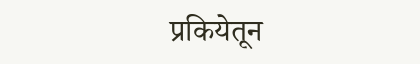प्रकियेतून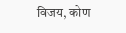विजय, कोण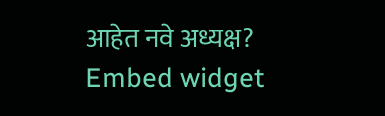आहेत नवे अध्यक्ष?
Embed widget